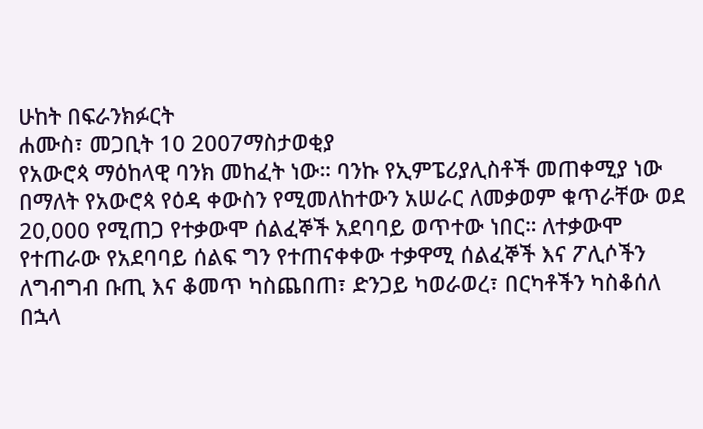ሁከት በፍራንክፉርት
ሐሙስ፣ መጋቢት 10 2007ማስታወቂያ
የአውሮጳ ማዕከላዊ ባንክ መከፈት ነው። ባንኩ የኢምፔሪያሊስቶች መጠቀሚያ ነው በማለት የአውሮጳ የዕዳ ቀውስን የሚመለከተውን አሠራር ለመቃወም ቁጥራቸው ወደ 20,000 የሚጠጋ የተቃውሞ ሰልፈኞች አደባባይ ወጥተው ነበር። ለተቃውሞ የተጠራው የአደባባይ ሰልፍ ግን የተጠናቀቀው ተቃዋሚ ሰልፈኞች እና ፖሊሶችን ለግብግብ ቡጢ እና ቆመጥ ካስጨበጠ፣ ድንጋይ ካወራወረ፣ በርካቶችን ካስቆሰለ በኋላ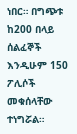ነበር። በግጭቱ ከ200 በላይ ሰልፈኞች እንዲሁም 150 ፖሊሶች መቁሰላቸው ተነግሯል።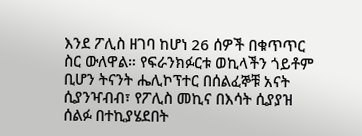እንደ ፖሊስ ዘገባ ከሆነ 26 ሰዎች በቁጥጥር ስር ውለዋል። የፍራንክፉርቱ ወኪላችን ጎይቶም ቢሆን ትናንት ሔሊኮፕተር በሰልፈኞቹ አናት ሲያንዣብብ፣ የፖሊስ መኪና በእሳት ሲያያዝ ሰልፉ በተኪያሄደበት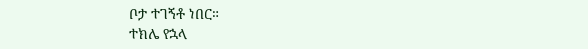ቦታ ተገኝቶ ነበር።
ተክሌ የኋላ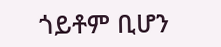ጎይቶም ቢሆን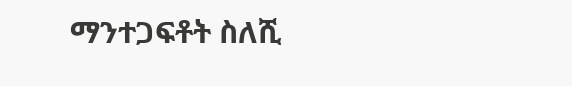ማንተጋፍቶት ስለሺ